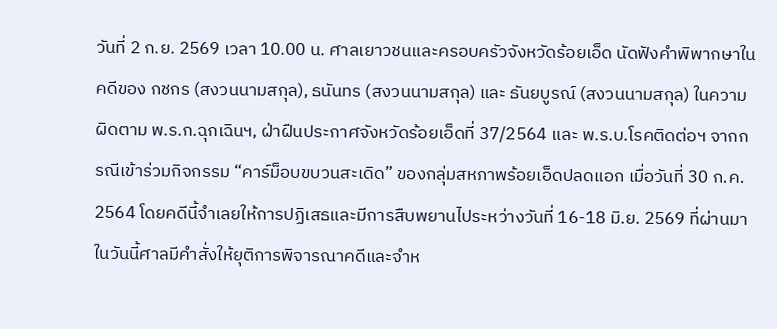วันที่ 2 ก.ย. 2569 เวลา 10.00 น. ศาลเยาวชนและครอบครัวจังหวัดร้อยเอ็ด นัดฟังคำพิพากษาในคดีของ กชกร (สงวนนามสกุล), ธนันทร (สงวนนามสกุล) และ ธันยบูรณ์ (สงวนนามสกุล) ในความผิดตาม พ.ร.ก.ฉุกเฉินฯ, ฝ่าฝืนประกาศจังหวัดร้อยเอ็ดที่ 37/2564 และ พ.ร.บ.โรคติดต่อฯ จากกรณีเข้าร่วมกิจกรรม “คาร์ม็อบขบวนสะเดิด” ของกลุ่มสหภาพร้อยเอ็ดปลดแอก เมื่อวันที่ 30 ก.ค. 2564 โดยคดีนี้จำเลยให้การปฏิเสธและมีการสืบพยานไประหว่างวันที่ 16-18 มิ.ย. 2569 ที่ผ่านมา
ในวันนี้ศาลมีคำสั่งให้ยุติการพิจารณาคดีและจำห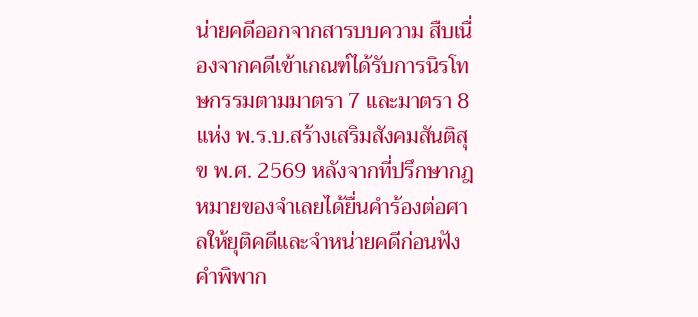น่ายคดีออกจากสารบบความ สืบเนื่องจากคดีเข้าเกณฑ์ได้รับการนิรโทษกรรมตามมาตรา 7 และมาตรา 8 แห่ง พ.ร.บ.สร้างเสริมสังคมสันติสุข พ.ศ. 2569 หลังจากที่ปรึกษากฎหมายของจำเลยได้ยื่นคำร้องต่อศาลให้ยุติคดีและจำหน่ายคดีก่อนฟังคำพิพาก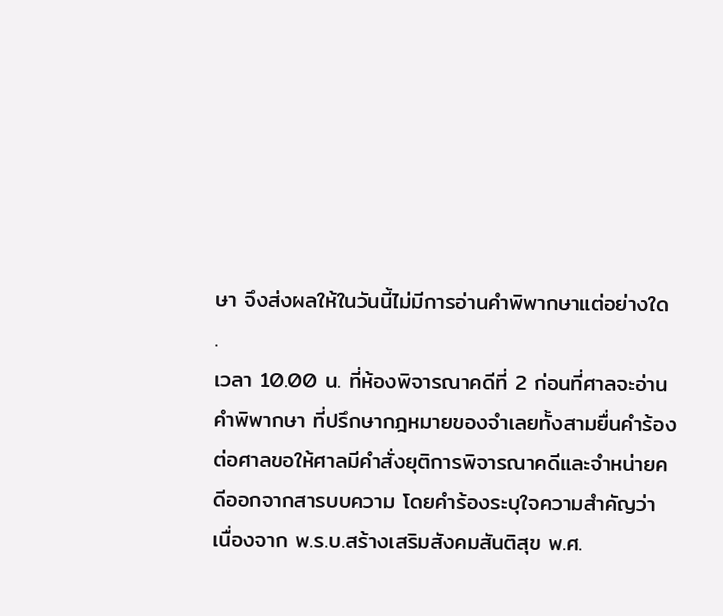ษา จึงส่งผลให้ในวันนี้ไม่มีการอ่านคำพิพากษาแต่อย่างใด
.
เวลา 10.00 น. ที่ห้องพิจารณาคดีที่ 2 ก่อนที่ศาลจะอ่านคำพิพากษา ที่ปรึกษากฎหมายของจำเลยทั้งสามยื่นคำร้องต่อศาลขอให้ศาลมีคำสั่งยุติการพิจารณาคดีและจำหน่ายคดีออกจากสารบบความ โดยคำร้องระบุใจความสำคัญว่า
เนื่องจาก พ.ร.บ.สร้างเสริมสังคมสันติสุข พ.ศ.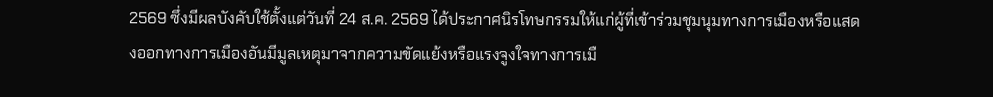2569 ซึ่งมีผลบังคับใช้ตั้งแต่วันที่ 24 ส.ค. 2569 ได้ประกาศนิรโทษกรรมให้แก่ผู้ที่เข้าร่วมชุมนุมทางการเมืองหรือแสดงออกทางการเมืองอันมีมูลเหตุมาจากความขัดแย้งหรือแรงจูงใจทางการเมื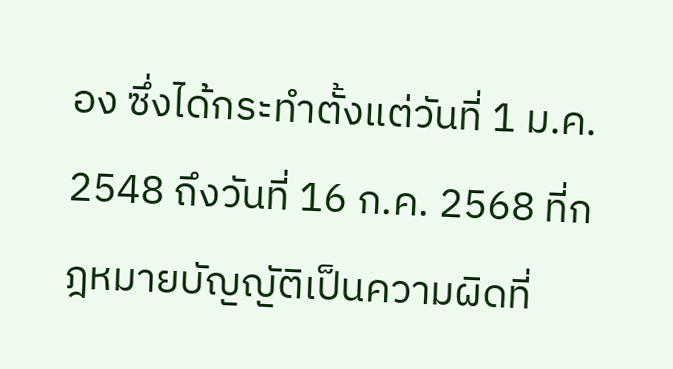อง ซึ่งได้กระทำตั้งแต่วันที่ 1 ม.ค. 2548 ถึงวันที่ 16 ก.ค. 2568 ที่กฎหมายบัญญัติเป็นความผิดที่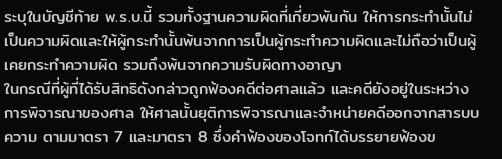ระบุในบัญชีท้าย พ.ร.บ.นี้ รวมทั้งฐานความผิดที่เกี่ยวพันกัน ให้การกระทำนั้นไม่เป็นความผิดและให้ผู้กระทำนั้นพ้นจากการเป็นผู้กระทำความผิดและไม่ถือว่าเป็นผู้เคยกระทำความผิด รวมถึงพ้นจากความรับผิดทางอาญา
ในกรณีที่ผู้ที่ได้รับสิทธิดังกล่าวถูกฟ้องคดีต่อศาลแล้ว และคดียังอยู่ในระหว่างการพิจารณาของศาล ให้ศาลนั้นยุติการพิจารณาและจำหน่ายคดีออกจากสารบบความ ตามมาตรา 7 และมาตรา 8 ซึ่งคำฟ้องของโจทก์ได้บรรยายฟ้องข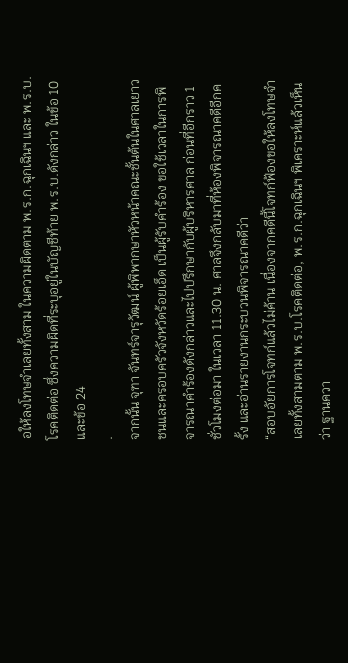อให้ลงโทษจำเลยทั้งสาม ในความผิดตาม พ.ร.ก.ฉุกเฉินฯ และ พ.ร.บ.โรคติดต่อ ซึ่งความผิดที่ระบุอยู่ในบัญชีท้าย พ.ร.บ.ดังกล่าว ในข้อ 10 และข้อ 24
.
จากนั้น จุฑา จันทร์จารุวัฒน์ ผู้พิพากษาหัวหน้าคณะชั้นต้นในศาลเยาวชนและครอบครัวจังหวัดร้อยเอ็ด เป็นผู้รับคำร้อง ขอใช้เวลาในการพิจารณาคำร้องดังกล่าวและไปปรึกษากับผู้บริหารศาล ก่อนที่อีกราว 1 ชั่วโมงต่อมา ในเวลา 11.30 น. ศาลจึงกลับมาที่ห้องพิจารณาคดีอีกครั้ง และอ่านรายงานกระบวนพิจารณาคดีว่า
“สอบอัยการโจทก์แล้วไม่ค้าน เนื่องจากคดีนี้โจทก์ฟ้องขอให้ลงโทษจำเลยทั้งสามตาม พ.ร.บ.โรคติดต่อ, พ.ร.ก.ฉุกเฉินฯ พิเคราะห์แล้วเห็นว่า ฐานควา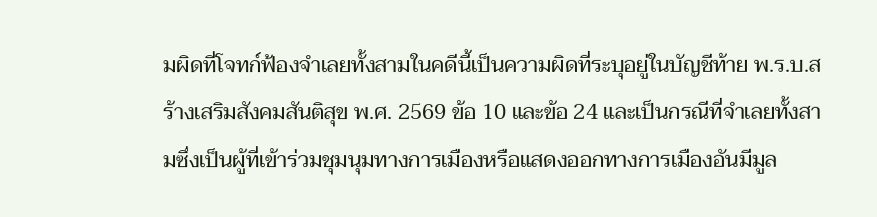มผิดที่โจทก์ฟ้องจำเลยทั้งสามในคดีนี้เป็นความผิดที่ระบุอยู่ในบัญชีท้าย พ.ร.บ.สร้างเสริมสังคมสันติสุข พ.ศ. 2569 ข้อ 10 และข้อ 24 และเป็นกรณีที่จำเลยทั้งสามซึ่งเป็นผู้ที่เข้าร่วมชุมนุมทางการเมืองหรือแสดงออกทางการเมืองอันมีมูล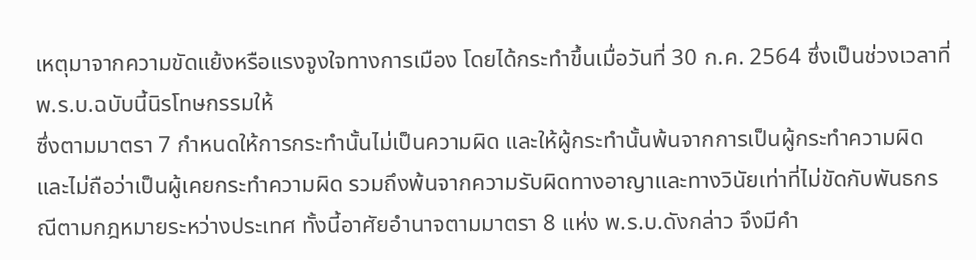เหตุมาจากความขัดแย้งหรือแรงจูงใจทางการเมือง โดยได้กระทำขึ้นเมื่อวันที่ 30 ก.ค. 2564 ซึ่งเป็นช่วงเวลาที่ พ.ร.บ.ฉบับนี้นิรโทษกรรมให้
ซึ่งตามมาตรา 7 กำหนดให้การกระทำนั้นไม่เป็นความผิด และให้ผู้กระทำนั้นพ้นจากการเป็นผู้กระทำความผิด และไม่ถือว่าเป็นผู้เคยกระทำความผิด รวมถึงพ้นจากความรับผิดทางอาญาและทางวินัยเท่าที่ไม่ขัดกับพันธกรณีตามกฎหมายระหว่างประเทศ ทั้งนี้อาศัยอำนาจตามมาตรา 8 แห่ง พ.ร.บ.ดังกล่าว จึงมีคำ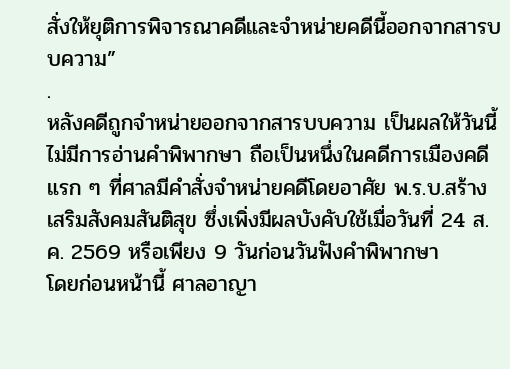สั่งให้ยุติการพิจารณาคดีและจำหน่ายคดีนี้ออกจากสารบบความ”
.
หลังคดีถูกจำหน่ายออกจากสารบบความ เป็นผลให้วันนี้ไม่มีการอ่านคำพิพากษา ถือเป็นหนึ่งในคดีการเมืองคดีแรก ๆ ที่ศาลมีคำสั่งจำหน่ายคดีโดยอาศัย พ.ร.บ.สร้างเสริมสังคมสันติสุข ซึ่งเพิ่งมีผลบังคับใช้เมื่อวันที่ 24 ส.ค. 2569 หรือเพียง 9 วันก่อนวันฟังคำพิพากษา
โดยก่อนหน้านี้ ศาลอาญา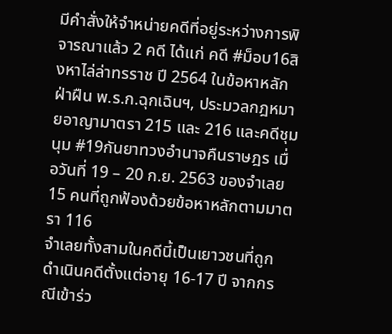มีคำสั่งให้จำหน่ายคดีที่อยู่ระหว่างการพิจารณาแล้ว 2 คดี ได้แก่ คดี #ม็อบ16สิงหาไล่ล่าทรราช ปี 2564 ในข้อหาหลักฝ่าฝืน พ.ร.ก.ฉุกเฉินฯ, ประมวลกฎหมายอาญามาตรา 215 และ 216 และคดีชุมนุม #19กันยาทวงอำนาจคืนราษฎร เมื่อวันที่ 19 – 20 ก.ย. 2563 ของจำเลย 15 คนที่ถูกฟ้องด้วยข้อหาหลักตามมาตรา 116
จำเลยทั้งสามในคดีนี้เป็นเยาวชนที่ถูกดำเนินคดีตั้งแต่อายุ 16-17 ปี จากกรณีเข้าร่ว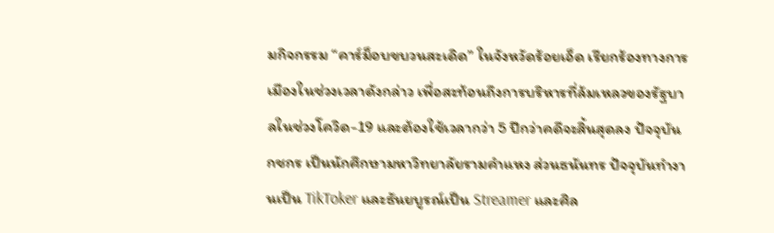มกิจกรรม “คาร์ม็อบขบวนสะเดิด” ในจังหวัดร้อยเอ็ด เรียกร้องทางการเมืองในช่วงเวลาดังกล่าว เพื่อสะท้อนถึงการบริหารที่ล้มเหลวของรัฐบาลในช่วงโควิด-19 และต้องใช้เวลากว่า 5 ปีกว่าคดีจะสิ้นสุดลง ปัจจุบันกชกร เป็นนักศึกษามหาวิทยาลัยรามคำแหง ส่วนธนันทร ปัจจุบันทำงานเป็น TikToker และธันยบูรณ์เป็น Streamer และศิล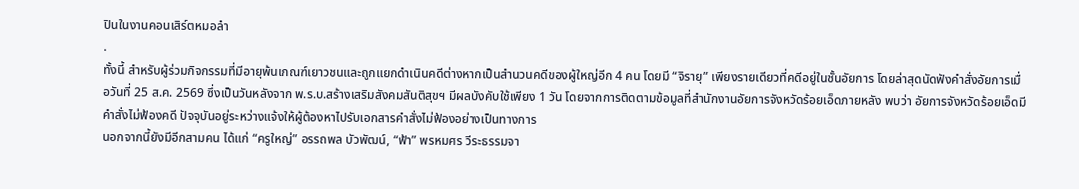ปินในงานคอนเสิร์ตหมอลำ
.
ทั้งนี้ สำหรับผู้ร่วมกิจกรรมที่มีอายุพ้นเกณฑ์เยาวชนและถูกแยกดำเนินคดีต่างหากเป็นสำนวนคดีของผู้ใหญ่อีก 4 คน โดยมี “จิรายุ” เพียงรายเดียวที่คดีอยู่ในชั้นอัยการ โดยล่าสุดนัดฟังคำสั่งอัยการเมื่อวันที่ 25 ส.ค. 2569 ซึ่งเป็นวันหลังจาก พ.ร.บ.สร้างเสริมสังคมสันติสุขฯ มีผลบังคับใช้เพียง 1 วัน โดยจากการติดตามข้อมูลที่สำนักงานอัยการจังหวัดร้อยเอ็ดภายหลัง พบว่า อัยการจังหวัดร้อยเอ็ดมีคำสั่งไม่ฟ้องคดี ปัจจุบันอยู่ระหว่างแจ้งให้ผู้ต้องหาไปรับเอกสารคำสั่งไม่ฟ้องอย่างเป็นทางการ
นอกจากนี้ยังมีอีกสามคน ได้แก่ “ครูใหญ่” อรรถพล บัวพัฒน์, “ฟ้า” พรหมศร วีระธรรมจา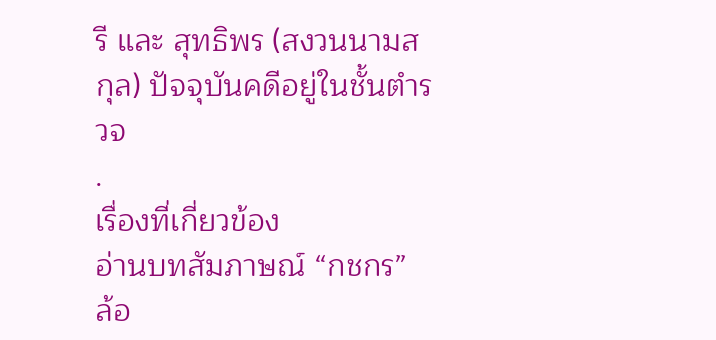รี และ สุทธิพร (สงวนนามสกุล) ปัจจุบันคดีอยู่ในชั้นตำรวจ
.
เรื่องที่เกี่ยวข้อง
อ่านบทสัมภาษณ์ “กชกร”
ล้อ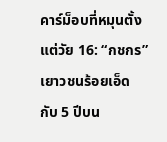คาร์ม็อบที่หมุนตั้งแต่วัย 16: “กชกร” เยาวชนร้อยเอ็ด กับ 5 ปีบน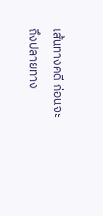เส้นทางคดี ก่อนจะถึงปลายทาง